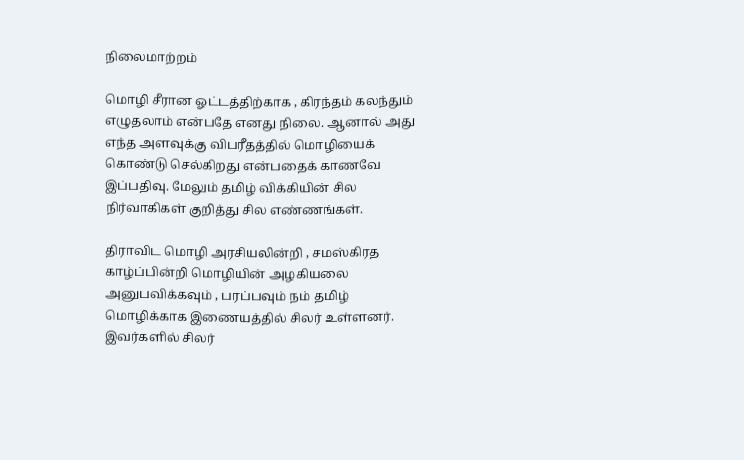நிலைமாற்றம்

மொழி சீரான ஓட்டத்திற்காக , கிரந்தம் கலந்தும் எழுதலாம் என்பதே எனது நிலை. ஆனால் அது எந்த அளவுக்கு விபரீதத்தில் மொழியைக் கொண்டு செல்கிறது என்பதைக் காணவே இப்பதிவு. மேலும் தமிழ் விக்கியின் சில நிர்வாகிகள் குறித்து சில எண்ணங்கள்.

திராவிட மொழி அரசியலின்றி , சமஸ்கிரத காழ்ப்பின்றி மொழியின் அழகியலை அனுபவிக்கவும் , பரப்பவும் நம் தமிழ் மொழிக்காக இணையத்தில் சிலர் உள்ளனர். இவர்களில் சிலர்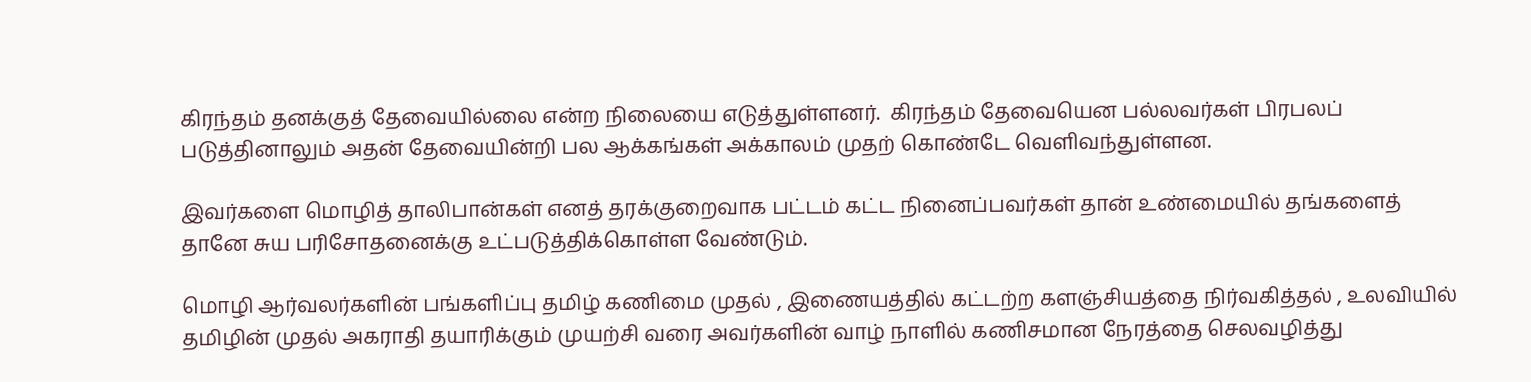கிரந்தம் தனக்குத் தேவையில்லை என்ற நிலையை எடுத்துள்ளனர்.  கிரந்தம் தேவையென பல்லவர்கள் பிரபலப் படுத்தினாலும் அதன் தேவையின்றி பல ஆக்கங்கள் அக்காலம் முதற் கொண்டே வெளிவந்துள்ளன.

இவர்களை மொழித் தாலிபான்கள் எனத் தரக்குறைவாக பட்டம் கட்ட நினைப்பவர்கள் தான் உண்மையில் தங்களைத் தானே சுய பரிசோதனைக்கு உட்படுத்திக்கொள்ள வேண்டும்.

மொழி ஆர்வலர்களின் பங்களிப்பு தமிழ் கணிமை முதல் , இணையத்தில் கட்டற்ற களஞ்சியத்தை நிர்வகித்தல் , உலவியில் தமிழின் முதல் அகராதி தயாரிக்கும் முயற்சி வரை அவர்களின் வாழ் நாளில் கணிசமான நேரத்தை செலவழித்து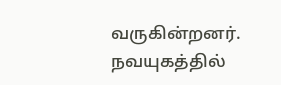வருகின்றனர். நவயுகத்தில்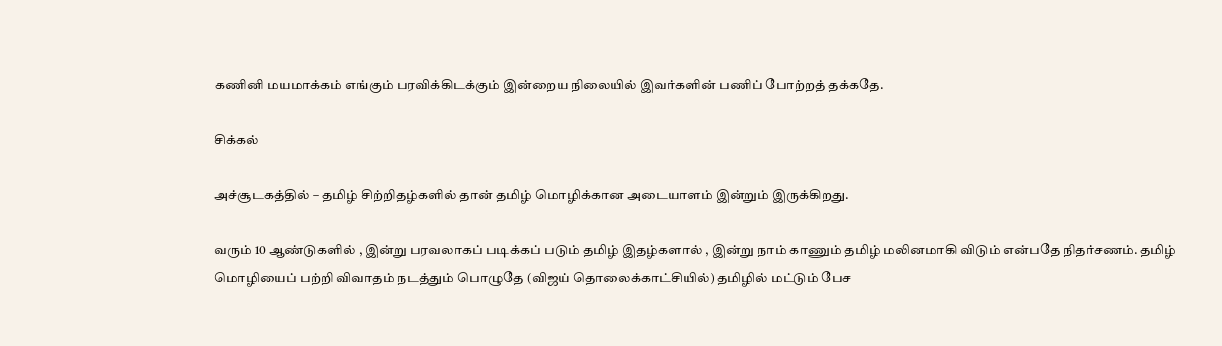கணினி மயமாக்கம் எங்கும் பரவிக்கிடக்கும் இன்றைய நிலையில் இவர்களின் பணிப் போற்றத் தக்கதே.

சிக்கல்

அச்சூடகத்தில் – தமிழ் சிற்றிதழ்களில் தான் தமிழ் மொழிக்கான அடையாளம் இன்றும் இருக்கிறது.

வரும் 10 ஆண்டுகளில் , இன்று பரவலாகப் படிக்கப் படும் தமிழ் இதழ்களால் , இன்று நாம் காணும் தமிழ் மலினமாகி விடும் என்பதே நிதர்சணம். தமிழ் மொழியைப் பற்றி விவாதம் நடத்தும் பொழுதே (விஜய் தொலைக்காட்சியில்) தமிழில் மட்டும் பேச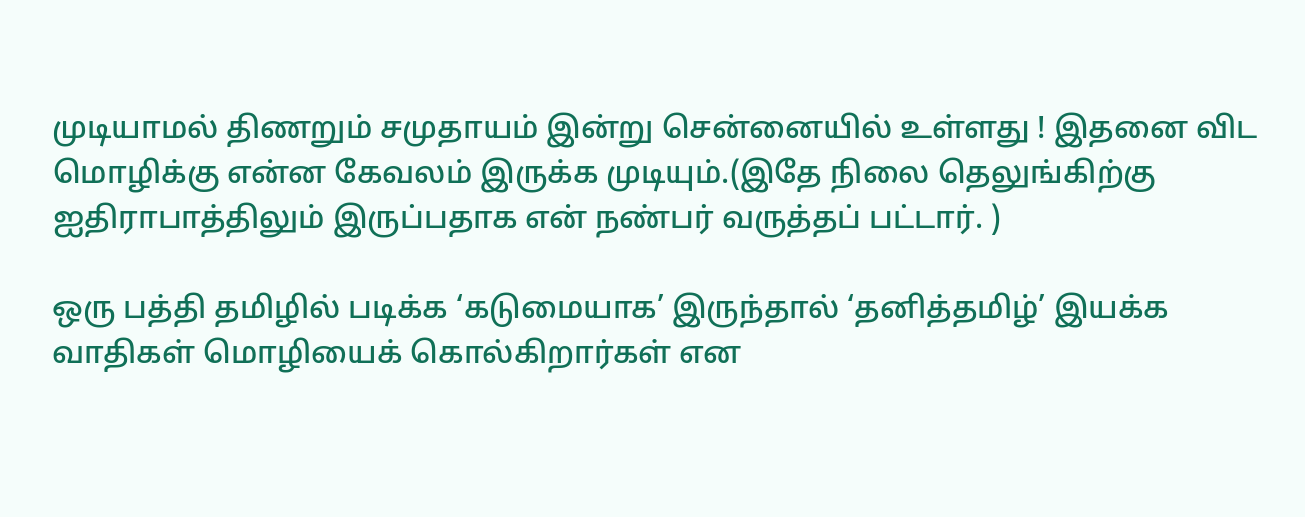முடியாமல் திணறும் சமுதாயம் இன்று சென்னையில் உள்ளது ! இதனை விட மொழிக்கு என்ன கேவலம் இருக்க முடியும்.(இதே நிலை தெலுங்கிற்கு ஐதிராபாத்திலும் இருப்பதாக என் நண்பர் வருத்தப் பட்டார். )

ஒரு பத்தி தமிழில் படிக்க ‘கடுமையாக’ இருந்தால் ‘தனித்தமிழ்’ இயக்க வாதிகள் மொழியைக் கொல்கிறார்கள் என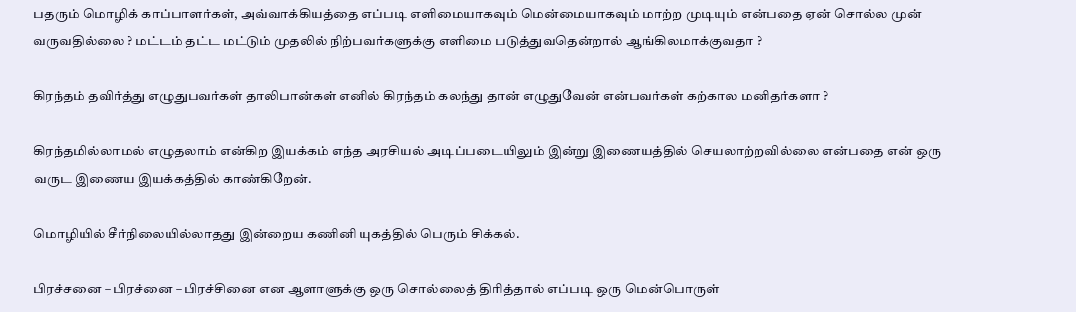பதரும் மொழிக் காப்பாளர்கள், அவ்வாக்கியத்தை எப்படி எளிமையாகவும் மென்மையாகவும் மாற்ற முடியும் என்பதை ஏன் சொல்ல முன் வருவதில்லை ? மட்டம் தட்ட மட்டும் முதலில் நிற்பவர்களுக்கு எளிமை படுத்துவதென்றால் ஆங்கிலமாக்குவதா ?

கிரந்தம் தவிர்த்து எழுதுபவர்கள் தாலிபான்கள் எனில் கிரந்தம் கலந்து தான் எழுதுவேன் என்பவர்கள் கற்கால மனிதர்களா ?

கிரந்தமில்லாமல் எழுதலாம் என்கிற இயக்கம் எந்த அரசியல் அடிப்படையிலும் இன்று இணையத்தில் செயலாற்றவில்லை என்பதை என் ஒரு வருட இணைய இயக்கத்தில் காண்கிறேன்.

மொழியில் சீர்நிலையில்லாதது இன்றைய கணினி யுகத்தில் பெரும் சிக்கல்.

பிரச்சனை – பிரச்னை – பிரச்சினை என ஆளாளுக்கு ஒரு சொல்லைத் திரித்தால் எப்படி ஒரு மென்பொருள்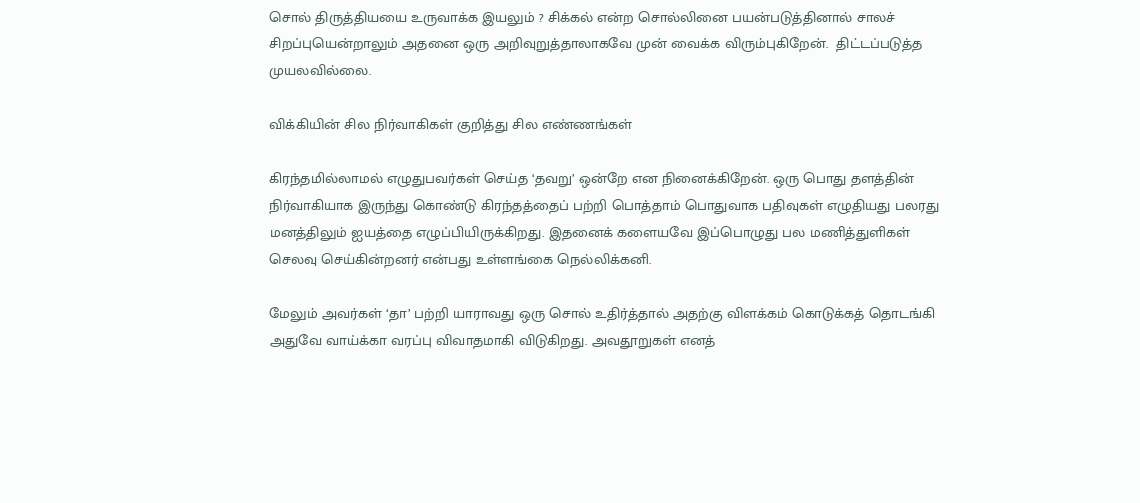சொல் திருத்தியயை உருவாக்க இயலும் ? சிக்கல் என்ற சொல்லினை பயன்படுத்தினால் சாலச் சிறப்புயென்றாலும் அதனை ஒரு அறிவுறுத்தாலாகவே முன் வைக்க விரும்புகிறேன்.  திட்டப்படுத்த முயலவில்லை.

விக்கியின் சில நிர்வாகிகள் குறித்து சில எண்ணங்கள்

கிரந்தமில்லாமல் எழுதுபவர்கள் செய்த ‘தவறு’ ஒன்றே என நினைக்கிறேன். ஒரு பொது தளத்தின் நிர்வாகியாக இருந்து கொண்டு கிரந்தத்தைப் பற்றி பொத்தாம் பொதுவாக பதிவுகள் எழுதியது பலரது மனத்திலும் ஐயத்தை எழுப்பியிருக்கிறது. இதனைக் களையவே இப்பொழுது பல மணித்துளிகள் செலவு செய்கின்றனர் என்பது உள்ளங்கை நெல்லிக்கனி.

மேலும் அவர்கள் ‘தா’ பற்றி யாராவது ஒரு சொல் உதிர்த்தால் அதற்கு விளக்கம் கொடுக்கத் தொடங்கி அதுவே வாய்க்கா வரப்பு விவாதமாகி விடுகிறது. அவதூறுகள் எனத்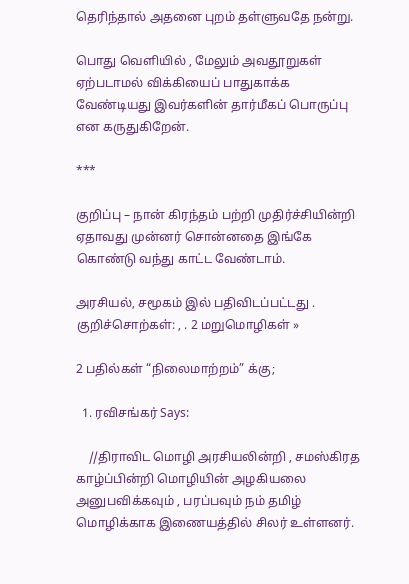தெரிந்தால் அதனை புறம் தள்ளுவதே நன்று.

பொது வெளியில் , மேலும் அவதூறுகள் ஏற்படாமல் விக்கியைப் பாதுகாக்க வேண்டியது இவர்களின் தார்மீகப் பொருப்பு என கருதுகிறேன்.

***

குறிப்பு – நான் கிரந்தம் பற்றி முதிர்ச்சியின்றி ஏதாவது முன்னர் சொன்னதை இங்கே கொண்டு வந்து காட்ட வேண்டாம்.

அரசியல், சமூகம் இல் பதிவிடப்பட்டது . குறிச்சொற்கள்: , . 2 மறுமொழிகள் »

2 பதில்கள் “நிலைமாற்றம்” க்கு;

  1. ரவிசங்கர் Says:

    //திராவிட மொழி அரசியலின்றி , சமஸ்கிரத காழ்ப்பின்றி மொழியின் அழகியலை அனுபவிக்கவும் , பரப்பவும் நம் தமிழ் மொழிக்காக இணையத்தில் சிலர் உள்ளனர்.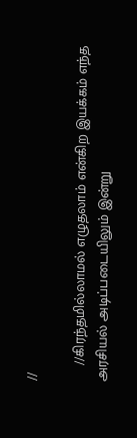//

    //கிரந்தமில்லாமல் எழுதலாம் என்கிற இயக்கம் எந்த அரசியல் அடிப்படையிலும் இன்று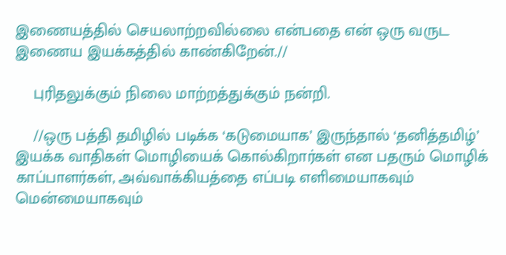இணையத்தில் செயலாற்றவில்லை என்பதை என் ஒரு வருட இணைய இயக்கத்தில் காண்கிறேன்.//

    புரிதலுக்கும் நிலை மாற்றத்துக்கும் நன்றி.

    //ஒரு பத்தி தமிழில் படிக்க ‘கடுமையாக’ இருந்தால் ‘தனித்தமிழ்’ இயக்க வாதிகள் மொழியைக் கொல்கிறார்கள் என பதரும் மொழிக் காப்பாளர்கள், அவ்வாக்கியத்தை எப்படி எளிமையாகவும் மென்மையாகவும்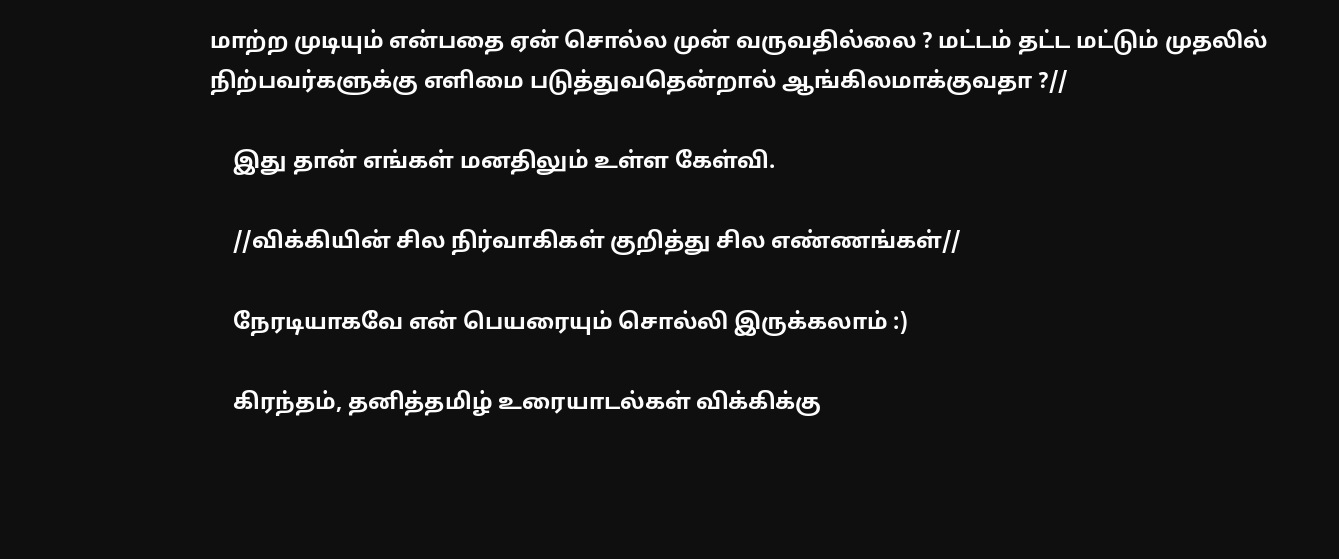மாற்ற முடியும் என்பதை ஏன் சொல்ல முன் வருவதில்லை ? மட்டம் தட்ட மட்டும் முதலில் நிற்பவர்களுக்கு எளிமை படுத்துவதென்றால் ஆங்கிலமாக்குவதா ?//

    இது தான் எங்கள் மனதிலும் உள்ள கேள்வி.

    //விக்கியின் சில நிர்வாகிகள் குறித்து சில எண்ணங்கள்//

    நேரடியாகவே என் பெயரையும் சொல்லி இருக்கலாம் :)

    கிரந்தம், தனித்தமிழ் உரையாடல்கள் விக்கிக்கு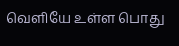வெளியே உள்ள பொது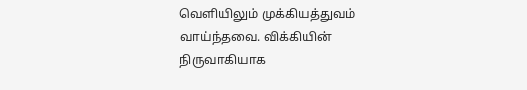வெளியிலும் முக்கியத்துவம் வாய்ந்தவை. விக்கியின் நிருவாகியாக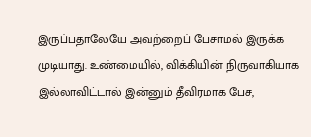இருப்பதாலேயே அவற்றைப் பேசாமல் இருக்க முடியாது. உண்மையில், விக்கியின் நிருவாகியாக இல்லாவிட்டால் இன்னும் தீவிரமாக பேச,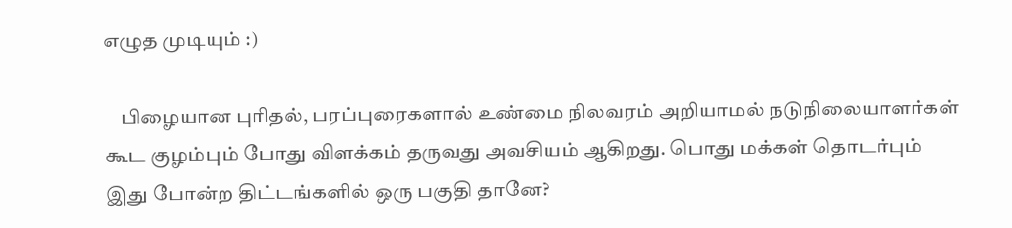எழுத முடியும் :)

    பிழையான புரிதல், பரப்புரைகளால் உண்மை நிலவரம் அறியாமல் நடுநிலையாளர்கள் கூட குழம்பும் போது விளக்கம் தருவது அவசியம் ஆகிறது. பொது மக்கள் தொடர்பும் இது போன்ற திட்டங்களில் ஒரு பகுதி தானே?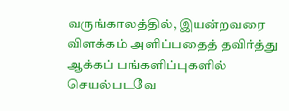வருங்காலத்தில், இயன்றவரை விளக்கம் அளிப்பதைத் தவிர்த்து ஆக்கப் பங்களிப்புகளில் செயல்படவே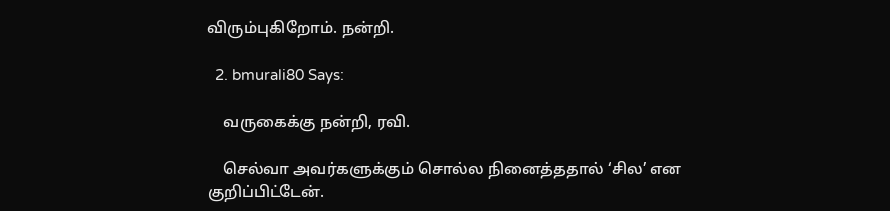விரும்புகிறோம். நன்றி.

  2. bmurali80 Says:

    வருகைக்கு நன்றி, ரவி.

    செல்வா அவர்களுக்கும் சொல்ல நினைத்ததால் ‘சில’ என குறிப்பிட்டேன்.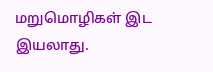மறுமொழிகள் இட இயலாது.